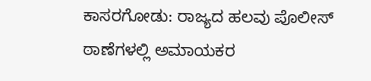ಕಾಸರಗೋಡು: ರಾಜ್ಯದ ಹಲವು ಪೊಲೀಸ್ ಠಾಣೆಗಳಲ್ಲಿ ಅಮಾಯಕರ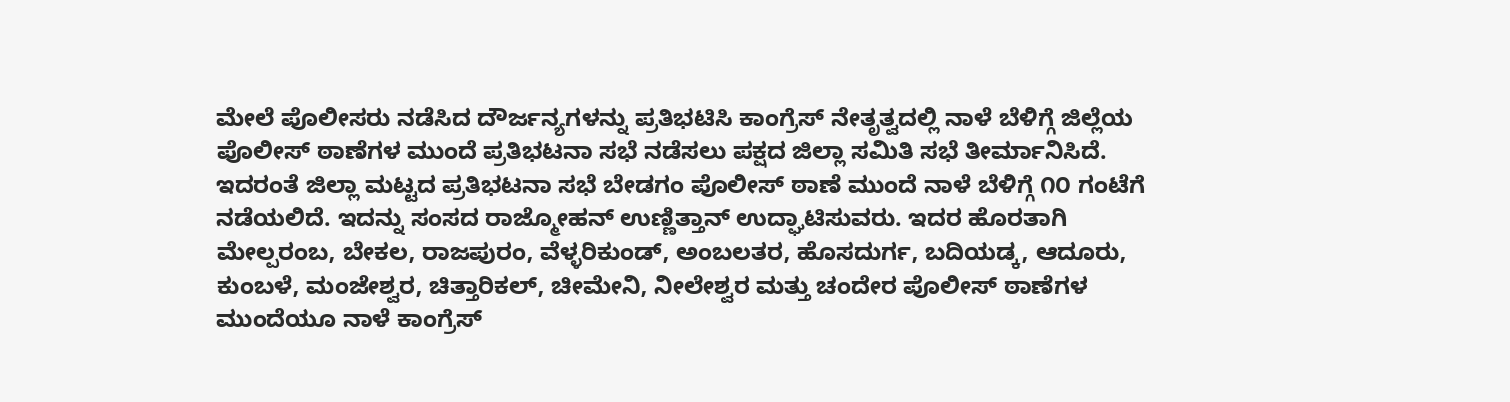ಮೇಲೆ ಪೊಲೀಸರು ನಡೆಸಿದ ದೌರ್ಜನ್ಯಗಳನ್ನು ಪ್ರತಿಭಟಿಸಿ ಕಾಂಗ್ರೆಸ್ ನೇತೃತ್ವದಲ್ಲಿ ನಾಳೆ ಬೆಳಿಗ್ಗೆ ಜಿಲ್ಲೆಯ ಪೊಲೀಸ್ ಠಾಣೆಗಳ ಮುಂದೆ ಪ್ರತಿಭಟನಾ ಸಭೆ ನಡೆಸಲು ಪಕ್ಷದ ಜಿಲ್ಲಾ ಸಮಿತಿ ಸಭೆ ತೀರ್ಮಾನಿಸಿದೆ.
ಇದರಂತೆ ಜಿಲ್ಲಾ ಮಟ್ಟದ ಪ್ರತಿಭಟನಾ ಸಭೆ ಬೇಡಗಂ ಪೊಲೀಸ್ ಠಾಣೆ ಮುಂದೆ ನಾಳೆ ಬೆಳಿಗ್ಗೆ ೧೦ ಗಂಟೆಗೆ ನಡೆಯಲಿದೆ. ಇದನ್ನು ಸಂಸದ ರಾಜ್ಮೋಹನ್ ಉಣ್ಣಿತ್ತಾನ್ ಉದ್ಘಾಟಿಸುವರು. ಇದರ ಹೊರತಾಗಿ ಮೇಲ್ಪರಂಬ, ಬೇಕಲ, ರಾಜಪುರಂ, ವೆಳ್ಳರಿಕುಂಡ್, ಅಂಬಲತರ, ಹೊಸದುರ್ಗ, ಬದಿಯಡ್ಕ, ಆದೂರು, ಕುಂಬಳೆ, ಮಂಜೇಶ್ವರ, ಚಿತ್ತಾರಿಕಲ್, ಚೀಮೇನಿ, ನೀಲೇಶ್ವರ ಮತ್ತು ಚಂದೇರ ಪೊಲೀಸ್ ಠಾಣೆಗಳ ಮುಂದೆಯೂ ನಾಳೆ ಕಾಂಗ್ರೆಸ್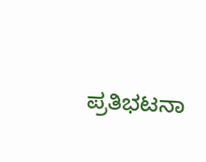ಪ್ರತಿಭಟನಾ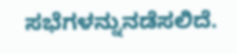ಸಭೆಗಳನ್ನುನಡೆಸಲಿದೆ.